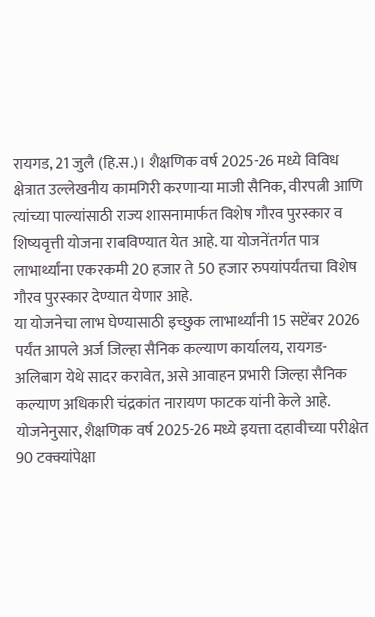रायगड, 21 जुलै (हि.स.)। शैक्षणिक वर्ष 2025-26 मध्ये विविध क्षेत्रात उल्लेखनीय कामगिरी करणाऱ्या माजी सैनिक, वीरपत्नी आणि त्यांच्या पाल्यांसाठी राज्य शासनामार्फत विशेष गौरव पुरस्कार व शिष्यवृत्ती योजना राबविण्यात येत आहे. या योजनेंतर्गत पात्र लाभार्थ्यांना एकरकमी 20 हजार ते 50 हजार रुपयांपर्यंतचा विशेष गौरव पुरस्कार देण्यात येणार आहे.
या योजनेचा लाभ घेण्यासाठी इच्छुक लाभार्थ्यांनी 15 सप्टेंबर 2026 पर्यंत आपले अर्ज जिल्हा सैनिक कल्याण कार्यालय, रायगड-अलिबाग येथे सादर करावेत, असे आवाहन प्रभारी जिल्हा सैनिक कल्याण अधिकारी चंद्रकांत नारायण फाटक यांनी केले आहे.
योजनेनुसार, शैक्षणिक वर्ष 2025-26 मध्ये इयत्ता दहावीच्या परीक्षेत 90 टक्क्यांपेक्षा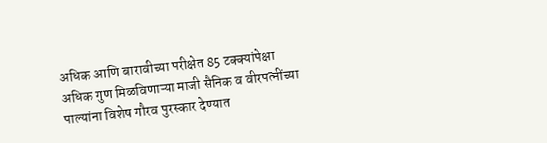अधिक आणि बारावीच्या परीक्षेत 85 टक्क्यांपेक्षा अधिक गुण मिळविणाऱ्या माजी सैनिक व वीरपत्नींच्या पाल्यांना विशेष गौरव पुरस्कार देण्यात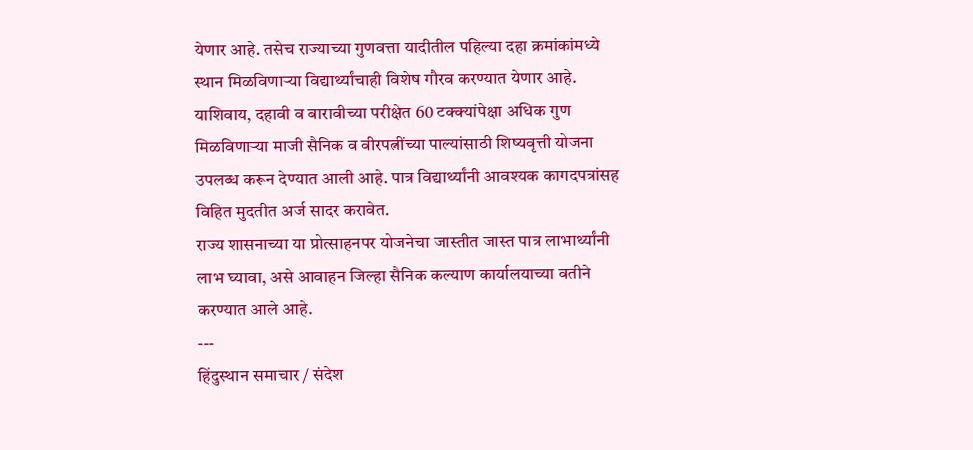येणार आहे. तसेच राज्याच्या गुणवत्ता यादीतील पहिल्या दहा क्रमांकांमध्ये स्थान मिळविणाऱ्या विद्यार्थ्यांचाही विशेष गौरव करण्यात येणार आहे.
याशिवाय, दहावी व बारावीच्या परीक्षेत 60 टक्क्यांपेक्षा अधिक गुण मिळविणाऱ्या माजी सैनिक व वीरपत्नींच्या पाल्यांसाठी शिष्यवृत्ती योजना उपलब्ध करून देण्यात आली आहे. पात्र विद्यार्थ्यांनी आवश्यक कागदपत्रांसह विहित मुदतीत अर्ज सादर करावेत.
राज्य शासनाच्या या प्रोत्साहनपर योजनेचा जास्तीत जास्त पात्र लाभार्थ्यांनी लाभ घ्यावा, असे आवाहन जिल्हा सैनिक कल्याण कार्यालयाच्या वतीने करण्यात आले आहे.
---
हिंदुस्थान समाचार / संदेश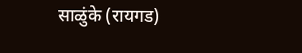साळुंके (रायगड)